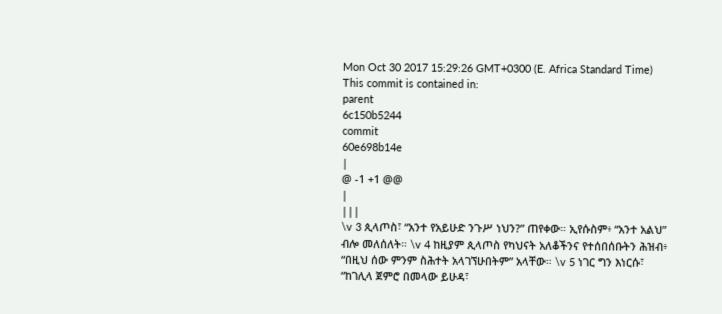Mon Oct 30 2017 15:29:26 GMT+0300 (E. Africa Standard Time)
This commit is contained in:
parent
6c150b5244
commit
60e698b14e
|
@ -1 +1 @@
|
|||
\v 3 ጲላጦስ፣ “አንተ የአይሁድ ንጉሥ ነህን?” ጠየቀው። ኢየሱስም፥ “አንተ አልህ” ብሎ መለሰለት። \v 4 ከዚያም ጲላጦስ የካህናት አለቆችንና የተሰበሰቡትን ሕዝብ፥ “በዚህ ሰው ምንም ስሕተት አላገኘሁበትም” አላቸው። \v 5 ነገር ግን እነርሱ፣ “ከገሊላ ጀምሮ በመላው ይሁዳ፣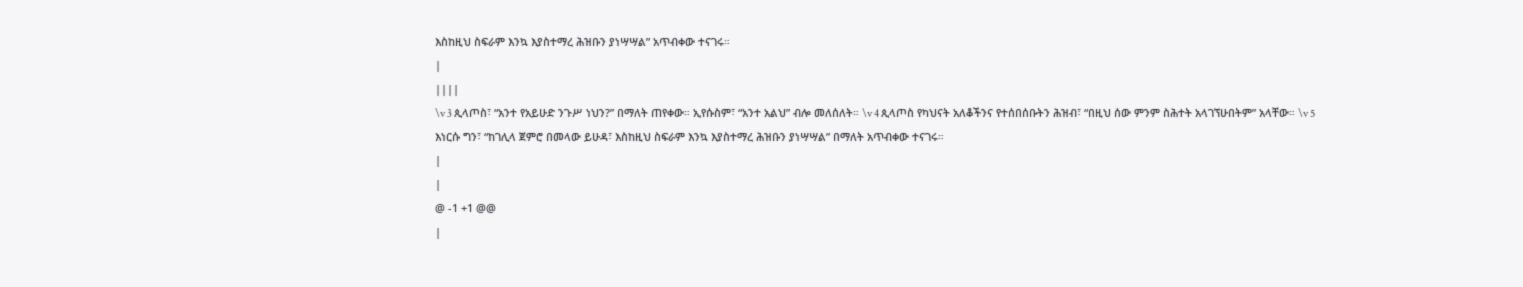እስከዚህ ስፍራም እንኳ እያስተማረ ሕዝቡን ያነሣሣል” አጥብቀው ተናገሩ።
|
||||
\v 3 ጲላጦስ፣ “አንተ የአይሁድ ንጉሥ ነህን?” በማለት ጠየቀው። ኢየሱስም፣ “አንተ አልህ” ብሎ መለሰለት። \v 4 ጲላጦስ የካህናት አለቆችንና የተሰበሰቡትን ሕዝብ፣ “በዚህ ሰው ምንም ስሕተት አላገኘሁበትም” አላቸው። \v 5 እነርሱ ግን፣ “ከገሊላ ጀምሮ በመላው ይሁዳ፣ እስከዚህ ስፍራም እንኳ እያስተማረ ሕዝቡን ያነሣሣል” በማለት አጥብቀው ተናገሩ።
|
|
@ -1 +1 @@
|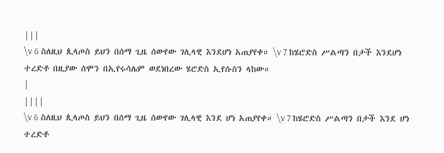|||
\v 6 ስለዚህ ጲላጦስ ይህን በሰማ ጊዜ ሰውየው ገሊላዊ እንደሆነ አጠያየቀ። \v 7 ከሄሮድስ ሥልጣን በታች እንደሆነ ተረድቶ በዚያው ሰሞን በኢየሩሳሌም ወደነበረው ሄሮድስ ኢየሱስን ላከው።
|
||||
\v 6 ስለዚህ ጲላጦስ ይህን በሰማ ጊዜ ሰውየው ገሊላዊ እንደ ሆነ አጠያየቀ። \v 7 ከሄሮድስ ሥልጣን በታች እንደ ሆነ ተረድቶ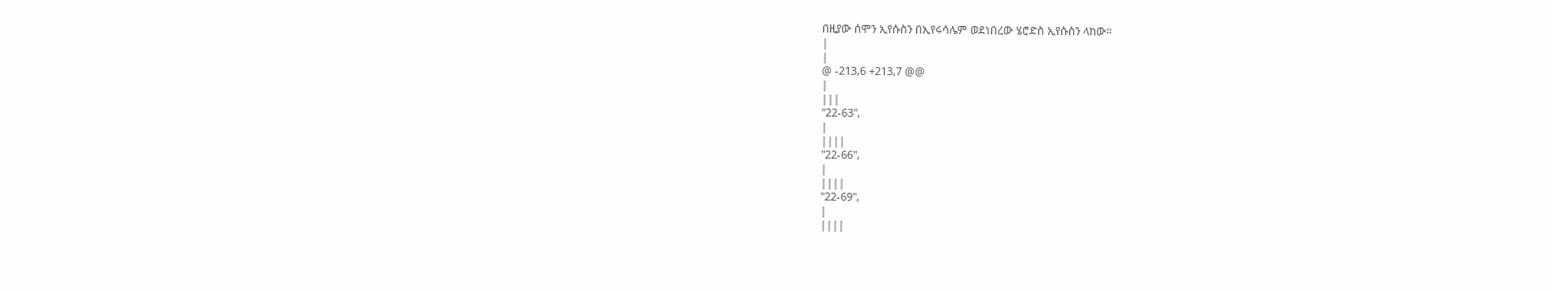በዚያው ሰሞን ኢየሱስን በኢየሩሳሌም ወደነበረው ሄሮድስ ኢየሱስን ላከው።
|
|
@ -213,6 +213,7 @@
|
|||
"22-63",
|
||||
"22-66",
|
||||
"22-69",
|
||||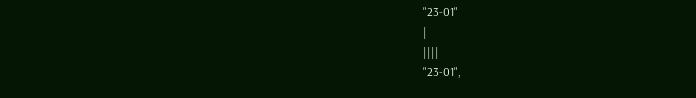"23-01"
|
||||
"23-01",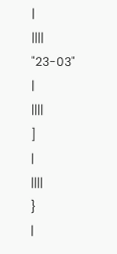|
||||
"23-03"
|
||||
]
|
||||
}
|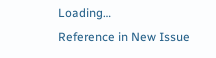Loading…
Reference in New Issue